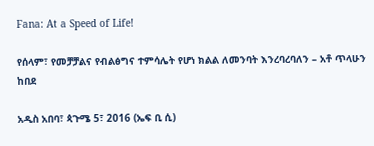Fana: At a Speed of Life!

የሰላም፣ የመቻቻልና የብልፅግና ተምሳሌት የሆነ ክልል ለመንባት እንረባረባለን – አቶ ጥላሁን ከበደ

አዲስ አበባ፣ ጳጉሜ 5፣ 2016 (ኤፍ ቢ ሲ)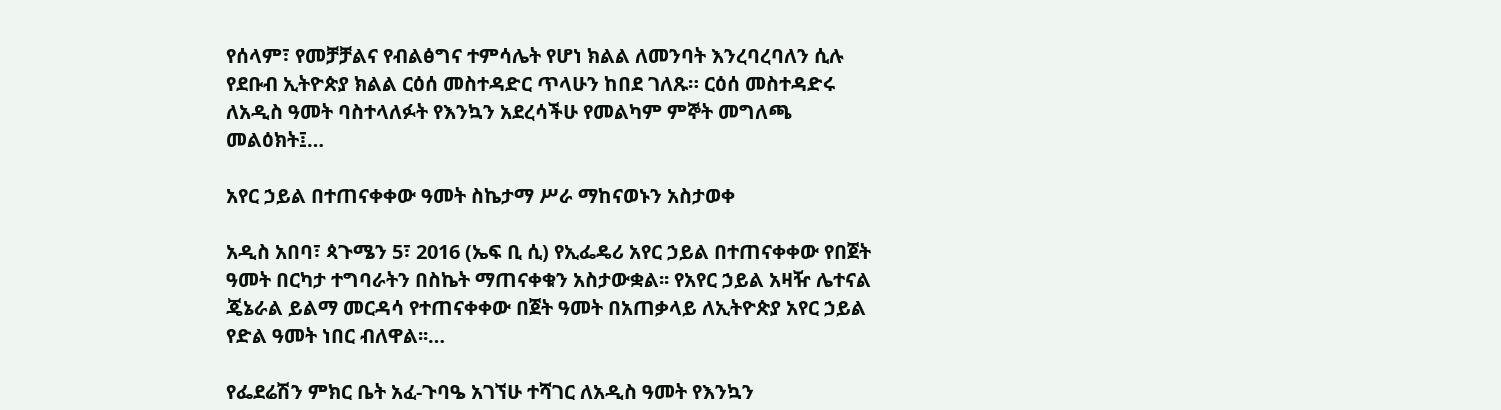የሰላም፣ የመቻቻልና የብልፅግና ተምሳሌት የሆነ ክልል ለመንባት እንረባረባለን ሲሉ የደቡብ ኢትዮጵያ ክልል ርዕሰ መስተዳድር ጥላሁን ከበደ ገለጹ። ርዕሰ መስተዳድሩ ለአዲስ ዓመት ባስተላለፉት የእንኳን አደረሳችሁ የመልካም ምኞት መግለጫ መልዕክት፤…

አየር ኃይል በተጠናቀቀው ዓመት ስኬታማ ሥራ ማከናወኑን አስታወቀ

አዲስ አበባ፣ ጳጉሜን 5፣ 2016 (ኤፍ ቢ ሲ) የኢፌዴሪ አየር ኃይል በተጠናቀቀው የበጀት ዓመት በርካታ ተግባራትን በስኬት ማጠናቀቁን አስታውቋል፡፡ የአየር ኃይል አዛዥ ሌተናል ጄኔራል ይልማ መርዳሳ የተጠናቀቀው በጀት ዓመት በአጠቃላይ ለኢትዮጵያ አየር ኃይል የድል ዓመት ነበር ብለዋል፡፡…

የፌደሬሽን ምክር ቤት አፈ-ጉባዔ አገኘሁ ተሻገር ለአዲስ ዓመት የእንኳን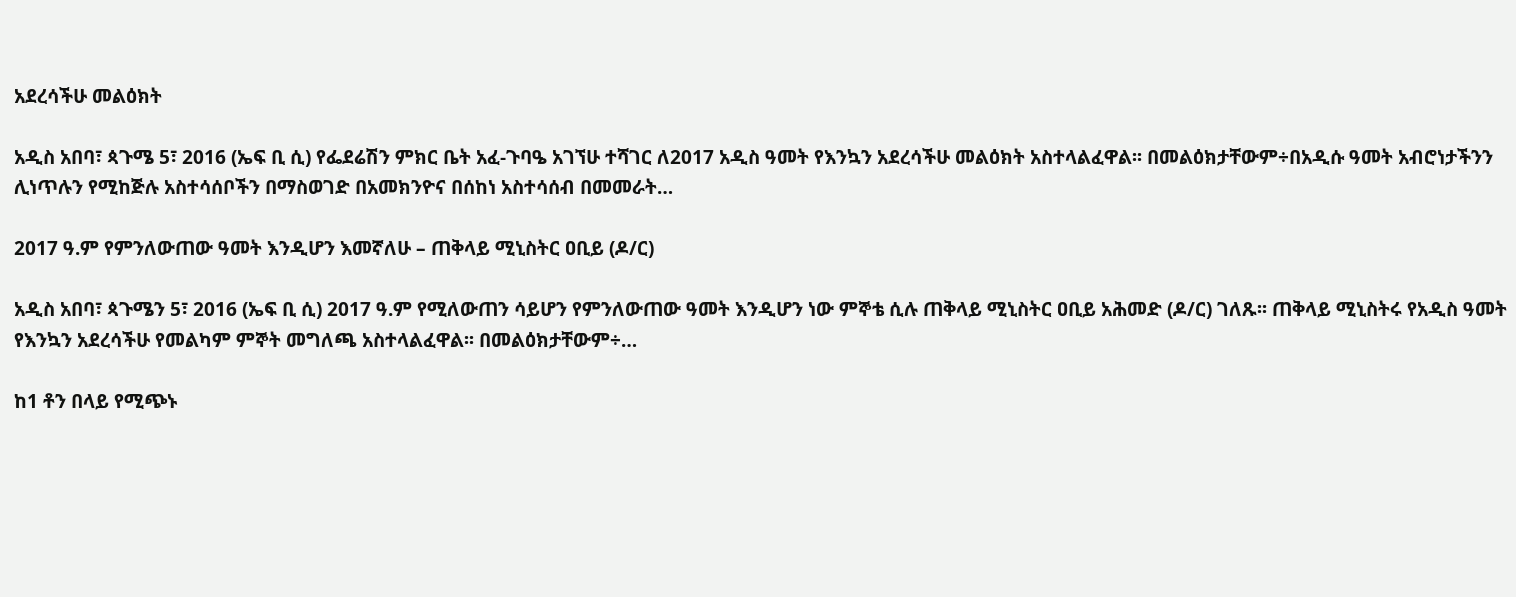አደረሳችሁ መልዕክት

አዲስ አበባ፣ ጳጉሜ 5፣ 2016 (ኤፍ ቢ ሲ) የፌደሬሽን ምክር ቤት አፈ-ጉባዔ አገኘሁ ተሻገር ለ2017 አዲስ ዓመት የእንኳን አደረሳችሁ መልዕክት አስተላልፈዋል፡፡ በመልዕክታቸውም÷በአዲሱ ዓመት አብሮነታችንን ሊነጥሉን የሚከጅሉ አስተሳሰቦችን በማስወገድ በአመክንዮና በሰከነ አስተሳሰብ በመመራት…

2017 ዓ.ም የምንለውጠው ዓመት እንዲሆን እመኛለሁ – ጠቅላይ ሚኒስትር ዐቢይ (ዶ/ር)

አዲስ አበባ፣ ጳጉሜን 5፣ 2016 (ኤፍ ቢ ሲ) 2017 ዓ.ም የሚለውጠን ሳይሆን የምንለውጠው ዓመት እንዲሆን ነው ምኞቴ ሲሉ ጠቅላይ ሚኒስትር ዐቢይ አሕመድ (ዶ/ር) ገለጹ፡፡ ጠቅላይ ሚኒስትሩ የአዲስ ዓመት የእንኳን አደረሳችሁ የመልካም ምኞት መግለጫ አስተላልፈዋል፡፡ በመልዕክታቸውም÷…

ከ1 ቶን በላይ የሚጭኑ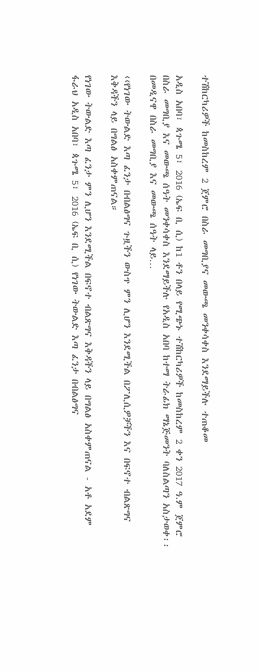ተሽከርካሪዎች ከመስከረም 2 ጀምሮ በስራ መግቢያና መውጫ መንቀሳቀስ እንደማይችሉ ተጠቆመ

አዲስ አበባ፣ ጳጉሜ 5፣ 2016 (ኤፍ ቢ ሲ) ከ1 ቶን በላይ የሚጭኑ ተሽከርካሪዎች ከመስከረም 2 ቀን 2017 ዓ.ም ጀምሮ በስራ መግቢያ እና መውጫ ሰዓት መንቀሳቀስ እንደማይችሉ የአዲስ አበባ ከተማ ትራፊክ ማኔጅመንት ባለስልጣን አስታወቀ፡፡ በመዲናዋ በስራ መግቢያ እና መውጫ ሰዓት ላይ…

‹‹የነገው ትውልድ እጣ ፈንታ በብልፅግና ጉዟችን ውስጥ ምን ሊሆን እንደሚችል በፖሊሲዎቻችን እና በፍኖተ ብልጽግና እቅዳችን ላይ በግልፅ አስቀምጠናል።

የነገው ትውልድ እጣ ፈንታ ምን ሊሆን እንደሚችል በፍኖተ ብልጽግና እቅዳችን ላይ በግልፅ አስቀምጠናል - አቶ አደም ፋራህ አዲስ አበባ፣ ጳጉሜ 5፣ 2016 (ኤፍ ቢ ሲ) የነገው ትውልድ እጣ ፈንታ በብልፅግና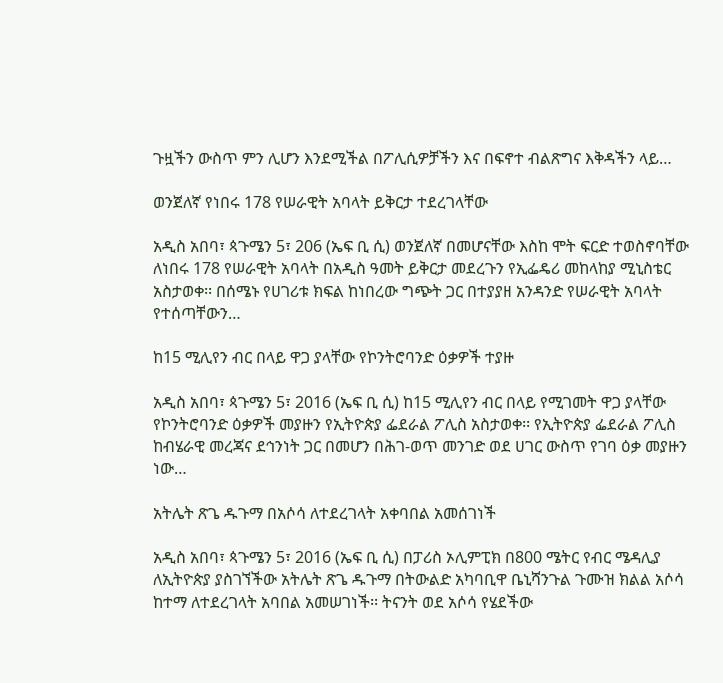ጉዟችን ውስጥ ምን ሊሆን እንደሚችል በፖሊሲዎቻችን እና በፍኖተ ብልጽግና እቅዳችን ላይ…

ወንጀለኛ የነበሩ 178 የሠራዊት አባላት ይቅርታ ተደረገላቸው

አዲስ አበባ፣ ጳጉሜን 5፣ 206 (ኤፍ ቢ ሲ) ወንጀለኛ በመሆናቸው እስከ ሞት ፍርድ ተወስኖባቸው ለነበሩ 178 የሠራዊት አባላት በአዲስ ዓመት ይቅርታ መደረጉን የኢፌዴሪ መከላከያ ሚኒስቴር አስታወቀ፡፡ በሰሜኑ የሀገሪቱ ክፍል ከነበረው ግጭት ጋር በተያያዘ አንዳንድ የሠራዊት አባላት የተሰጣቸውን…

ከ15 ሚሊየን ብር በላይ ዋጋ ያላቸው የኮንትሮባንድ ዕቃዎች ተያዙ

አዲስ አበባ፣ ጳጉሜን 5፣ 2016 (ኤፍ ቢ ሲ) ከ15 ሚሊየን ብር በላይ የሚገመት ዋጋ ያላቸው የኮንትሮባንድ ዕቃዎች መያዙን የኢትዮጵያ ፌደራል ፖሊስ አስታወቀ፡፡ የኢትዮጵያ ፌደራል ፖሊስ ከብሄራዊ መረጃና ደኅንነት ጋር በመሆን በሕገ-ወጥ መንገድ ወደ ሀገር ውስጥ የገባ ዕቃ መያዙን ነው…

አትሌት ጽጌ ዱጉማ በአሶሳ ለተደረገላት አቀባበል አመሰገነች

አዲስ አበባ፣ ጳጉሜን 5፣ 2016 (ኤፍ ቢ ሲ) በፓሪስ ኦሊምፒክ በ800 ሜትር የብር ሜዳሊያ ለኢትዮጵያ ያስገኘችው አትሌት ጽጌ ዱጉማ በትውልድ አካባቢዋ ቤኒሻንጉል ጉሙዝ ክልል አሶሳ ከተማ ለተደረገላት አባበል አመሠገነች፡፡ ትናንት ወደ አሶሳ የሄደችው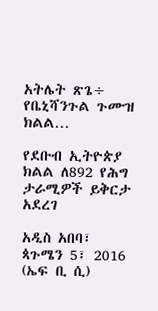አትሌት ጽጌ÷ የቤኒሻንጉል ጉሙዝ ክልል…

የደቡብ ኢትዮጵያ ክልል ለ892 የሕግ ታራሚዎች ይቅርታ አደረገ

አዲስ አበባ፣ ጳጉሜን 5፣ 2016 (ኤፍ ቢ ሲ)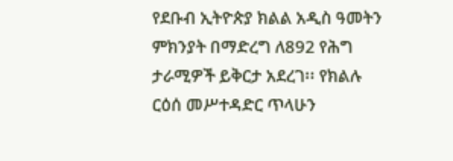የደቡብ ኢትዮጵያ ክልል አዲስ ዓመትን ምክንያት በማድረግ ለ892 የሕግ ታራሚዎች ይቅርታ አደረገ፡፡ የክልሉ ርዕሰ መሥተዳድር ጥላሁን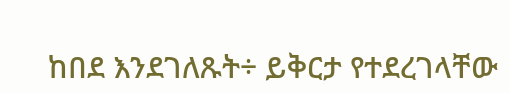ከበደ እንደገለጹት÷ ይቅርታ የተደረገላቸው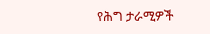የሕግ ታራሚዎች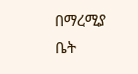በማረሚያ ቤት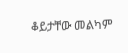ቆይታቸው መልካም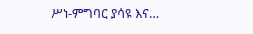ሥነ-ምግባር ያሳዩ እና…